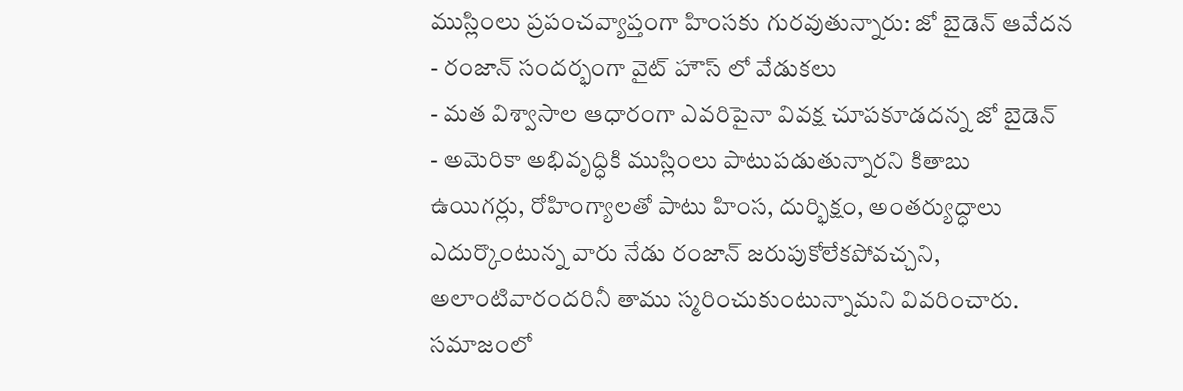ముస్లింలు ప్రపంచవ్యాప్తంగా హింసకు గురవుతున్నారు: జో బైడెన్ ఆవేదన
- రంజాన్ సందర్భంగా వైట్ హౌస్ లో వేడుకలు
- మత విశ్వాసాల ఆధారంగా ఎవరిపైనా వివక్ష చూపకూడదన్న జో బైడెన్
- అమెరికా అభివృద్ధికి ముస్లింలు పాటుపడుతున్నారని కితాబు
ఉయిగర్లు, రోహింగ్యాలతో పాటు హింస, దుర్భిక్షం, అంతర్యుద్ధాలు ఎదుర్కొంటున్న వారు నేడు రంజాన్ జరుపుకోలేకపోవచ్చని, అలాంటివారందరినీ తాము స్మరించుకుంటున్నామని వివరించారు. సమాజంలో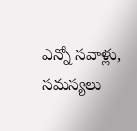ఎన్నో సవాళ్లు, సమస్యలు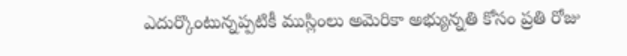ఎదుర్కొంటున్నప్పటికీ ముస్లింలు అమెరికా అభ్యున్నతి కోసం ప్రతి రోజు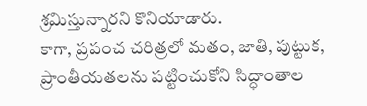శ్రమిస్తున్నారని కొనియాడారు.
కాగా, ప్రపంచ చరిత్రలో మతం, జాతి, పుట్టుక, ప్రాంతీయతలను పట్టించుకోని సిద్ధాంతాల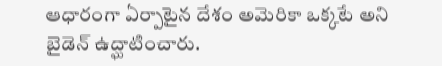ఆధారంగా ఏర్పాటైన దేశం అమెరికా ఒక్కటే అని బైడెన్ ఉద్ఘాటించారు.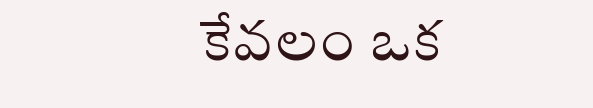కేవలం ఒక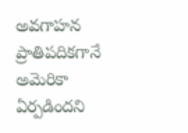అవగాహన ప్రాతిపదికగానే అమెరికా ఏర్పడిందని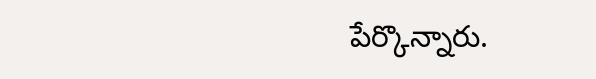పేర్కొన్నారు.